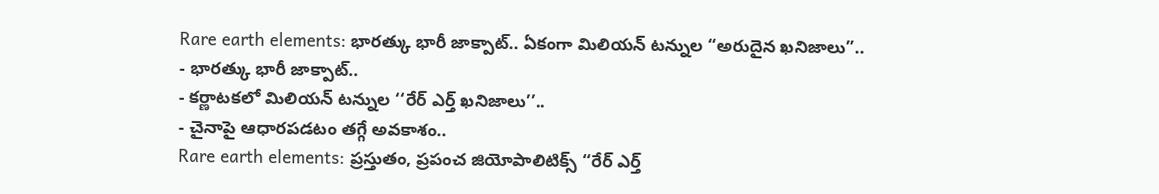Rare earth elements: భారత్కు భారీ జాక్పాట్.. ఏకంగా మిలియన్ టన్నుల “అరుదైన ఖనిజాలు”..
- భారత్కు భారీ జాక్పాట్..
- కర్ణాటకలో మిలియన్ టన్నుల ‘‘రేర్ ఎర్త్ ఖనిజాలు’’..
- చైనాపై ఆధారపడటం తగ్గే అవకాశం..
Rare earth elements: ప్రస్తుతం, ప్రపంచ జియోపాలిటిక్స్ ‘‘రేర్ ఎర్త్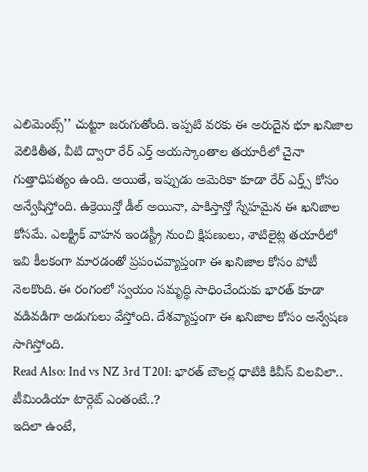ఎలిమెంట్స్’’ చుట్టూ జరుగుతోంది. ఇప్పటి వరకు ఈ అరుదైన భూ ఖనిజాల వెలికితీత, వీటి ద్వారా రేర్ ఎర్త్ అయస్కాంతాల తయారీలో చైనా గుత్తాధిపత్యం ఉంది. అయితే, ఇప్పుడు అమెరికా కూడా రేర్ ఎర్త్స్ కోసం అన్వేషిస్తోంది. ఉక్రెయిన్తో డీల్ అయినా, పాకిస్తాన్తో స్నేహమైన ఈ ఖనిజాల కోసమే. ఎలక్ట్రిక్ వాహన ఇండస్ట్రీ నుంచి క్షిపణులు, శాటిలైట్ల తయారీలో ఇవి కీలకంగా మారడంతో ప్రపంచవ్యాప్తంగా ఈ ఖనిజాల కోసం పోటీ నెలకొంది. ఈ రంగంలో స్వయం సమృద్ధి సాధించేందుకు భారత్ కూడా వడివడిగా అడుగులు వేస్తోంది. దేశవ్యాప్తంగా ఈ ఖనిజాల కోసం అన్వేషణ సాగిస్తోంది.
Read Also: Ind vs NZ 3rd T20I: భారత్ బౌలర్ల ధాటికి కివీస్ విలవిలా.. టీమిండియా టార్గెట్ ఎంతంటే..?
ఇదిలా ఉంటే,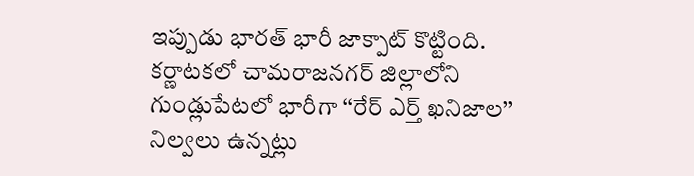ఇప్పుడు భారత్ భారీ జాక్పాట్ కొట్టింది. కర్ణాటకలో చామరాజనగర్ జిల్లాలోని గుండ్లుపేటలో భారీగా ‘‘రేర్ ఎర్త్ ఖనిజాల’’ నిల్వలు ఉన్నట్లు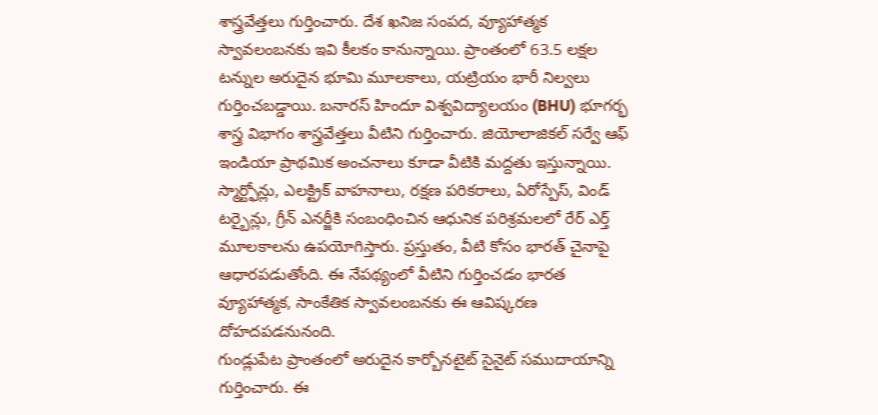శాస్త్రవేత్తలు గుర్తించారు. దేశ ఖనిజ సంపద, వ్యూహాత్మక స్వావలంబనకు ఇవి కీలకం కానున్నాయి. ప్రాంతంలో 63.5 లక్షల టన్నుల అరుదైన భూమి మూలకాలు, యట్రియం భారీ నిల్వలు గుర్తించబడ్డాయి. బనారస్ హిందూ విశ్వవిద్యాలయం (BHU) భూగర్భ శాస్త్ర విభాగం శాస్త్రవేత్తలు వీటిని గుర్తించారు. జియోలాజికల్ సర్వే ఆఫ్ ఇండియా ప్రాథమిక అంచనాలు కూడా వీటికి మద్దతు ఇస్తున్నాయి. స్మార్ట్ఫోన్లు, ఎలక్ట్రిక్ వాహనాలు, రక్షణ పరికరాలు, ఏరోస్పేస్, విండ్ టర్బైన్లు, గ్రీన్ ఎనర్జీకి సంబంధించిన ఆధునిక పరిశ్రమలలో రేర్ ఎర్త్ మూలకాలను ఉపయోగిస్తారు. ప్రస్తుతం, వీటి కోసం భారత్ చైనాపై ఆధారపడుతోంది. ఈ నేపథ్యంలో వీటిని గుర్తించడం భారత వ్యూహాత్మక, సాంకేతిక స్వావలంబనకు ఈ ఆవిష్కరణ దోహదపడనునంది.
గుండ్లుపేట ప్రాంతంలో అరుదైన కార్బోనటైట్ సైనైట్ సముదాయాన్ని గుర్తించారు. ఈ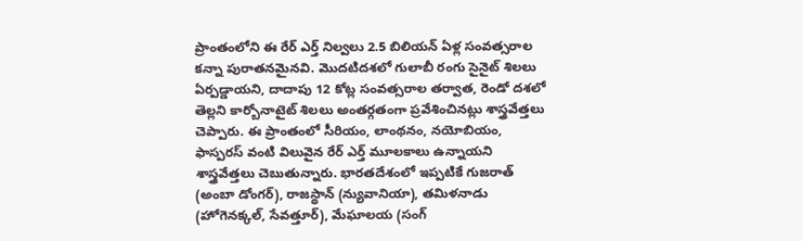ప్రాంతంలోని ఈ రేర్ ఎర్త్ నిల్వలు 2.5 బిలియన్ ఏళ్ల సంవత్సరాల కన్నా పురాతనమైనవి. మొదటిదశలో గులాబీ రంగు సైనైట్ శిలలు ఏర్పడ్డాయని, దాదాపు 12 కోట్ల సంవత్సరాల తర్వాత, రెండో దశలో తెల్లని కార్బోనాటైట్ శిలలు అంతర్గతంగా ప్రవేశించినట్లు శాస్త్రవేత్తలు చెప్పారు. ఈ ప్రాంతంలో సీరియం, లాంథనం, నయోబియం, ఫాస్పరస్ వంటి విలువైన రేర్ ఎర్త్ మూలకాలు ఉన్నాయని శాస్త్రవేత్తలు చెబుతున్నారు. భారతదేశంలో ఇప్పటికే గుజరాత్ (అంబా డోంగర్), రాజస్థాన్ (న్యువానియా), తమిళనాడు (హోగెనక్కల్, సేవత్తూర్), మేఘాలయ (సంగ్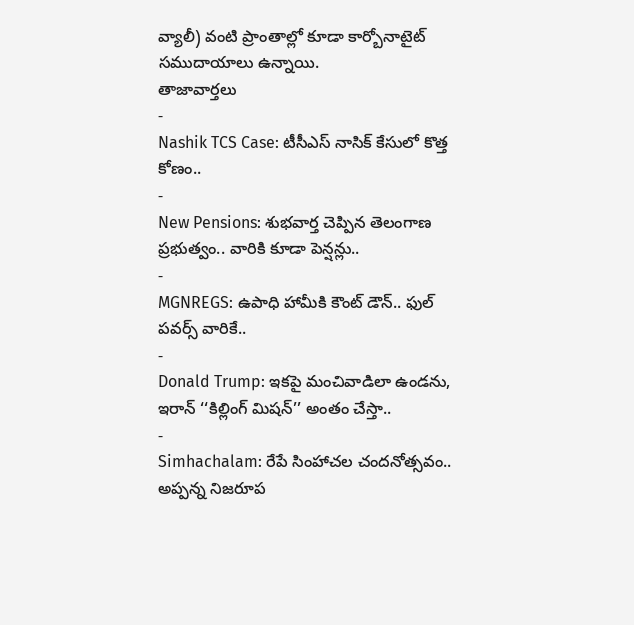వ్యాలీ) వంటి ప్రాంతాల్లో కూడా కార్బోనాటైట్ సముదాయాలు ఉన్నాయి.
తాజావార్తలు
-
Nashik TCS Case: టీసీఎస్ నాసిక్ కేసులో కొత్త కోణం..
-
New Pensions: శుభవార్త చెప్పిన తెలంగాణ ప్రభుత్వం.. వారికి కూడా పెన్షన్లు..
-
MGNREGS: ఉపాధి హామీకి కౌంట్ డౌన్.. ఫుల్ పవర్స్ వారికే..
-
Donald Trump: ఇకపై మంచివాడిలా ఉండను, ఇరాన్ ‘‘కిల్లింగ్ మిషన్’’ అంతం చేస్తా..
-
Simhachalam: రేపే సింహాచల చందనోత్సవం.. అప్పన్న నిజరూప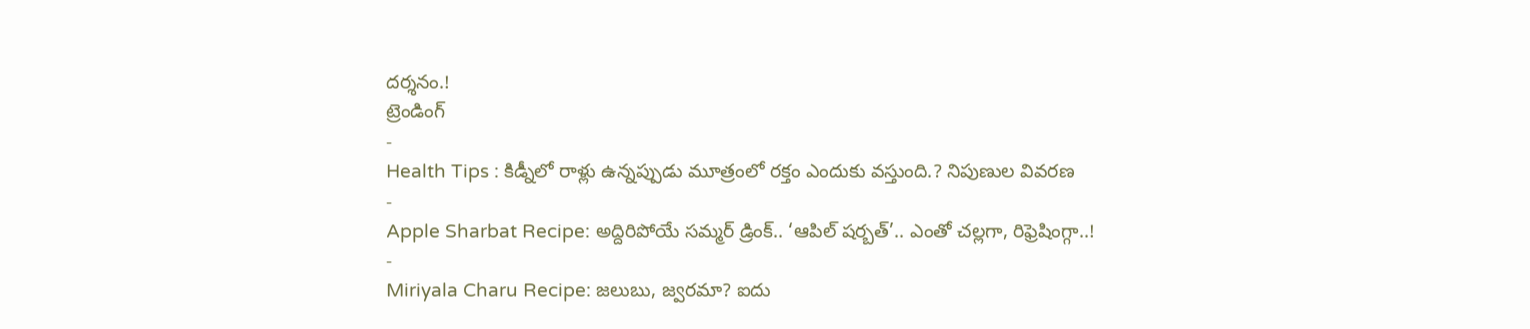దర్శనం.!
ట్రెండింగ్
-
Health Tips : కిడ్నీలో రాళ్లు ఉన్నప్పుడు మూత్రంలో రక్తం ఎందుకు వస్తుంది.? నిపుణుల వివరణ
-
Apple Sharbat Recipe: అద్దిరిపోయే సమ్మర్ డ్రింక్.. ‘ఆపిల్ షర్బత్’.. ఎంతో చల్లగా, రిఫ్రెషింగ్గా..!
-
Miriyala Charu Recipe: జలుబు, జ్వరమా? ఐదు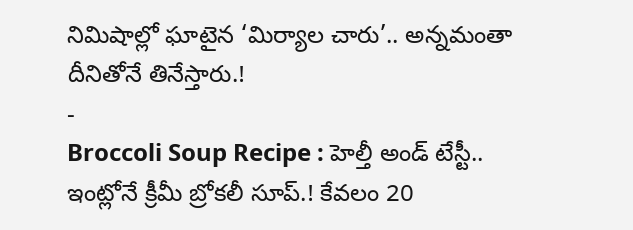నిమిషాల్లో ఘాటైన ‘మిర్యాల చారు’.. అన్నమంతా దీనితోనే తినేస్తారు.!
-
Broccoli Soup Recipe : హెల్తీ అండ్ టేస్టీ.. ఇంట్లోనే క్రీమీ బ్రోకలీ సూప్.! కేవలం 20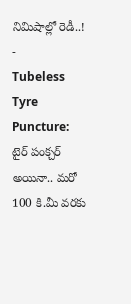నిమిషాల్లో రెడీ..!
-
Tubeless Tyre Puncture: టైర్ పంక్చర్ అయినా.. మరో 100 కి.మీ వరకు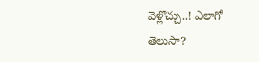వెళ్లొచ్చు..! ఎలాగో తెలుసా?